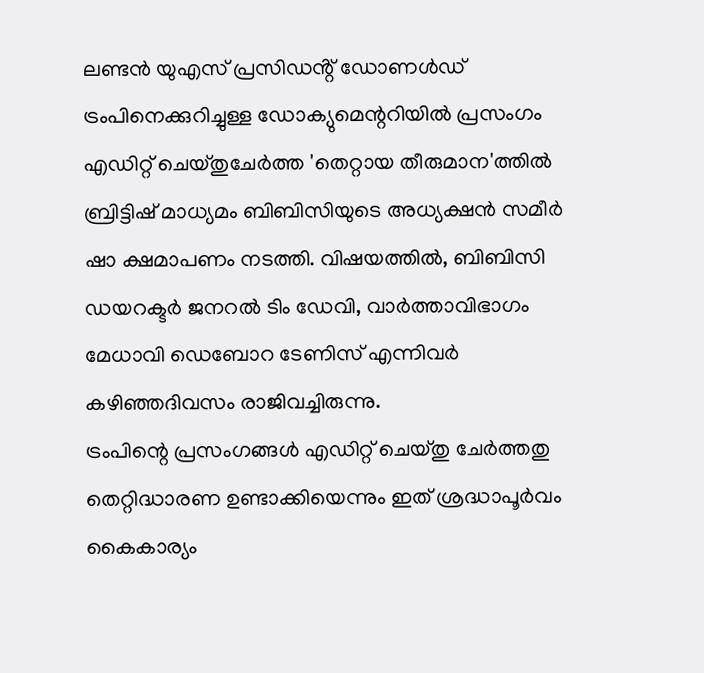ലണ്ടൻ യുഎസ് പ്രസിഡൻ്റ് ഡോണൾഡ് ട്രംപിനെക്കുറിച്ചുള്ള ഡോക്യുമെന്ററിയിൽ പ്രസംഗം എഡിറ്റ് ചെയ്തുചേർത്ത 'തെറ്റായ തീരുമാന'ത്തിൽ ബ്രിട്ടിഷ് മാധ്യമം ബിബിസിയുടെ അധ്യക്ഷൻ സമീർ ഷാ ക്ഷമാപണം നടത്തി. വിഷയത്തിൽ, ബിബിസി ഡയറക്ടർ ജനറൽ ടിം ഡേവി, വാർത്താവിഭാഗം മേധാവി ഡെബോറ ടേണിസ് എന്നിവർ കഴിഞ്ഞദിവസം രാജിവച്ചിരുന്നു.
ട്രംപിന്റെ പ്രസംഗങ്ങൾ എഡിറ്റ് ചെയ്തു ചേർത്തതു തെറ്റിദ്ധാരണ ഉണ്ടാക്കിയെന്നും ഇത് ശ്രദ്ധാപൂർവം കൈകാര്യം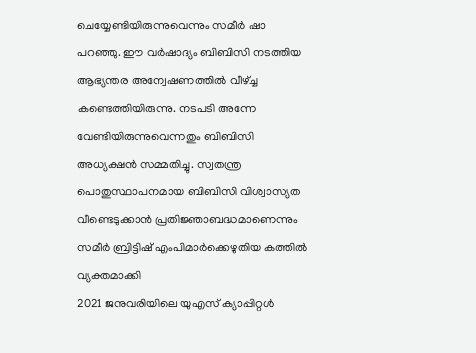ചെയ്യേണ്ടിയിരുന്നുവെന്നും സമീർ ഷാ പറഞ്ഞു. ഈ വർഷാദ്യം ബിബിസി നടത്തിയ ആഭ്യന്തര അന്വേഷണത്തിൽ വീഴ്ച്ച കണ്ടെത്തിയിരുന്നു. നടപടി അന്നേ വേണ്ടിയിരുന്നുവെന്നതും ബിബിസി അധ്യക്ഷൻ സമ്മതിച്ചു. സ്വതന്ത്ര പൊതുസ്ഥാപനമായ ബിബിസി വിശ്വാസ്യത വീണ്ടെടുക്കാൻ പ്രതിജ്ഞാബദ്ധമാണെന്നും സമീർ ബ്രിട്ടിഷ് എംപിമാർക്കെഴുതിയ കത്തിൽ വ്യക്തമാക്കി
2021 ജനുവരിയിലെ യുഎസ് ക്യാപ്പിറ്റൾ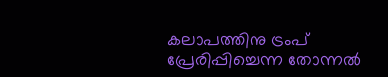കലാപത്തിനു ട്രംപ് പ്രേരിപ്പിച്ചെന്ന തോന്നൽ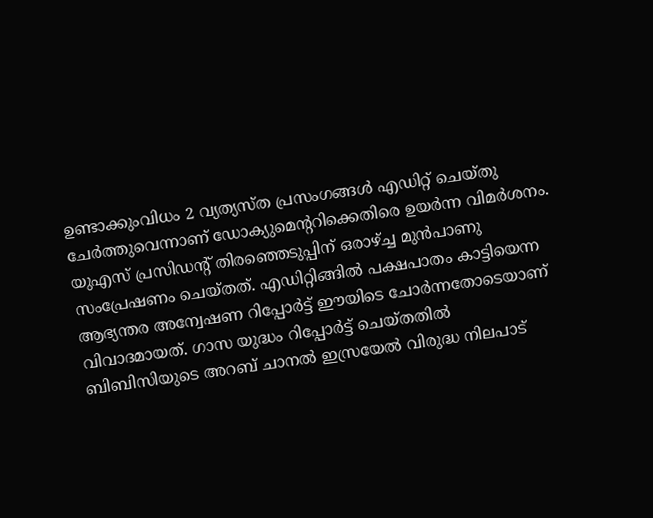ഉണ്ടാക്കുംവിധം 2 വ്യത്യസ്ത പ്രസംഗങ്ങൾ എഡിറ്റ് ചെയ്തു ചേർത്തുവെന്നാണ് ഡോക്യുമെൻ്ററിക്കെതിരെ ഉയർന്ന വിമർശനം. യുഎസ് പ്രസിഡൻ്റ് തിരഞ്ഞെടുപ്പിന് ഒരാഴ്ച്ച മുൻപാണു സംപ്രേഷണം ചെയ്തത്. എഡിറ്റിങ്ങിൽ പക്ഷപാതം കാട്ടിയെന്ന ആഭ്യന്തര അന്വേഷണ റിപ്പോർട്ട് ഈയിടെ ചോർന്നതോടെയാണ് വിവാദമായത്. ഗാസ യുദ്ധം റിപ്പോർട്ട് ചെയ്തതിൽ ബിബിസിയുടെ അറബ് ചാനൽ ഇസ്രയേൽ വിരുദ്ധ നിലപാട്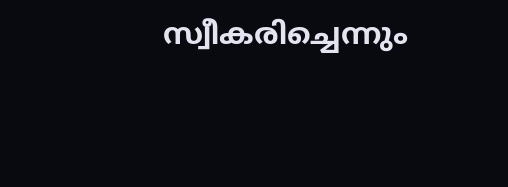സ്വീകരിച്ചെന്നും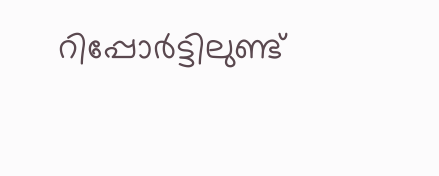റിപ്പോർട്ടിലുണ്ട്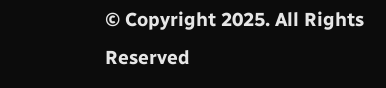© Copyright 2025. All Rights Reserved